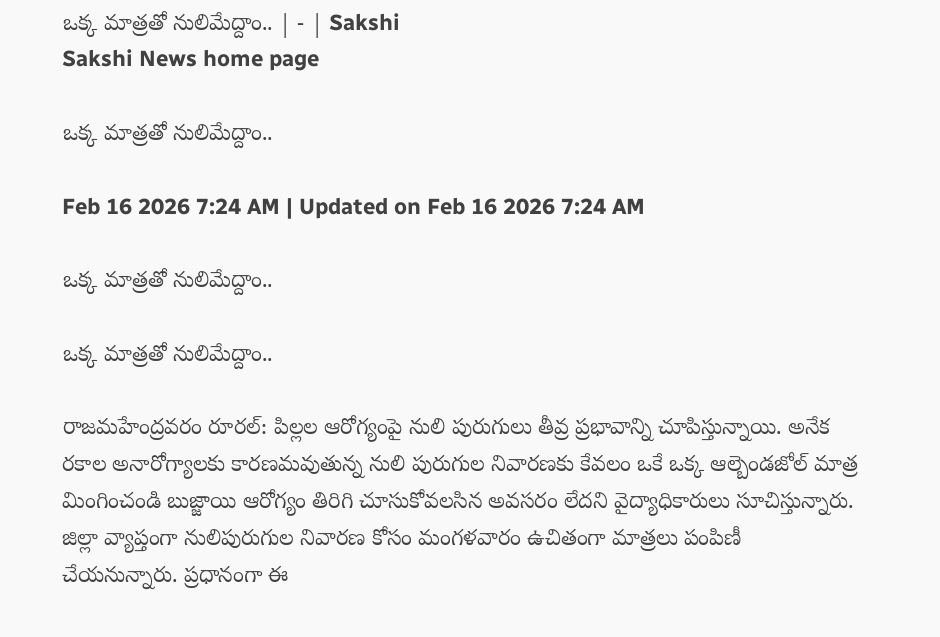ఒక్క మాత్రతో నులిమేద్దాం.. | - | Sakshi
Sakshi News home page

ఒక్క మాత్రతో నులిమేద్దాం..

Feb 16 2026 7:24 AM | Updated on Feb 16 2026 7:24 AM

ఒక్క మాత్రతో నులిమేద్దాం..

ఒక్క మాత్రతో నులిమేద్దాం..

రాజమహేంద్రవరం రూరల్‌: పిల్లల ఆరోగ్యంపై నులి పురుగులు తీవ్ర ప్రభావాన్ని చూపిస్తున్నాయి. అనేక రకాల అనారోగ్యాలకు కారణమవుతున్న నులి పురుగుల నివారణకు కేవలం ఒకే ఒక్క ఆల్బెండజోల్‌ మాత్ర మింగించండి బుజ్జాయి ఆరోగ్యం తిరిగి చూసుకోవలసిన అవసరం లేదని వైద్యాధికారులు సూచిస్తున్నారు. జిల్లా వ్యాప్తంగా నులిపురుగుల నివారణ కోసం మంగళవారం ఉచితంగా మాత్రలు పంపిణీ చేయనున్నారు. ప్రధానంగా ఈ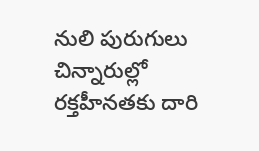నులి పురుగులు చిన్నారుల్లో రక్తహీనతకు దారి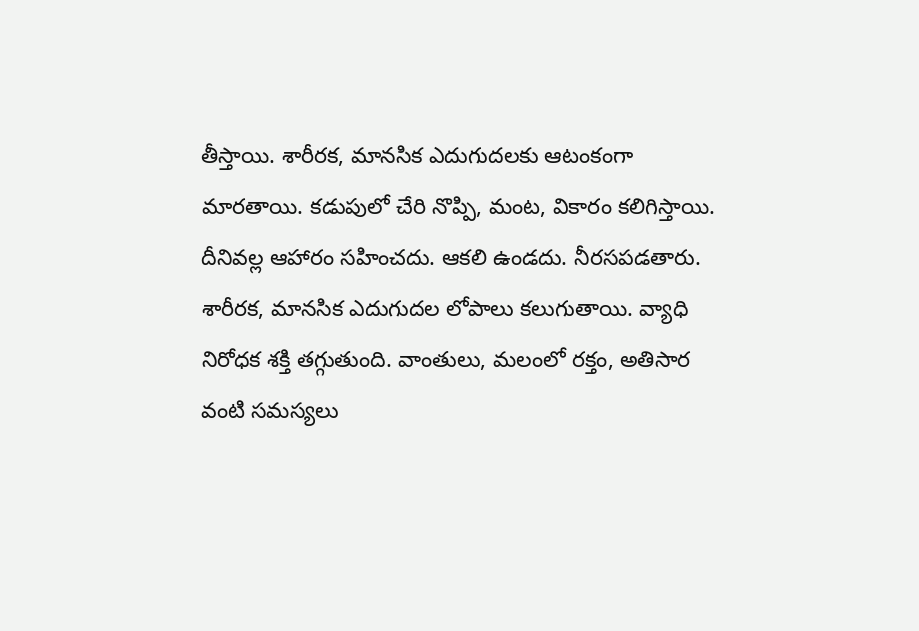తీస్తాయి. శారీరక, మానసిక ఎదుగుదలకు ఆటంకంగా మారతాయి. కడుపులో చేరి నొప్పి, మంట, వికారం కలిగిస్తాయి. దీనివల్ల ఆహారం సహించదు. ఆకలి ఉండదు. నీరసపడతారు. శారీరక, మానసిక ఎదుగుదల లోపాలు కలుగుతాయి. వ్యాధి నిరోధక శక్తి తగ్గుతుంది. వాంతులు, మలంలో రక్తం, అతిసార వంటి సమస్యలు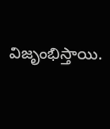విజృంభిస్తాయి.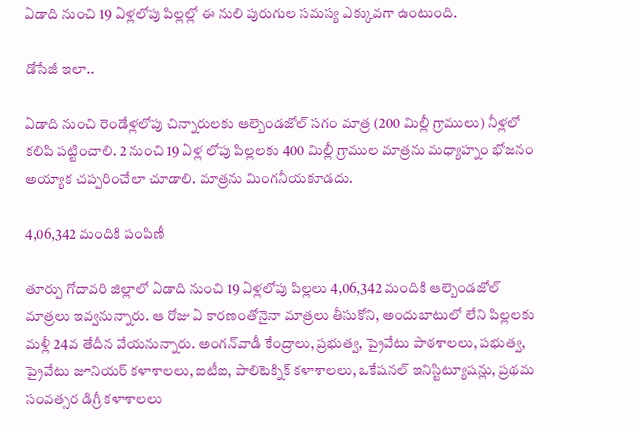ఏడాది నుంచి 19 ఏళ్లలోపు పిల్లల్లో ఈ నులి పురుగుల సమస్య ఎక్కువగా ఉంటుంది.

డోసేజీ ఇలా..

ఏడాది నుంచి రెండేళ్లలోపు చిన్నారులకు ఆల్బెండజోల్‌ సగం మాత్ర (200 మిల్లీ గ్రాములు) నీళ్లలో కలిపి పట్టించాలి. 2 నుంచి 19 ఏళ్ల లోపు పిల్లలకు 400 మిల్లీ గ్రాముల మాత్రను మధ్యాహ్నం భోజనం అయ్యాక చప్పరించేలా చూడాలి. మాత్రను మింగనీయకూడదు.

4,06,342 మందికి పంపిణీ

తూర్పు గోదావరి జిల్లాలో ఏడాది నుంచి 19 ఏళ్లలోపు పిల్లలు 4,06,342 మందికి ఆల్బెండజోల్‌ మాత్రలు ఇవ్వనున్నారు. ఆ రోజు ఏ కారణంతోనైనా మాత్రలు తీసుకోని, అందుబాటులో లేని పిల్లలకు మళ్లీ 24వ తేదీన వేయనున్నారు. అంగన్‌వాడీ కేంద్రాలు, ప్రభుత్వ, ప్రైవేటు పాఠశాలలు, పభుత్వ, ప్రైవేటు జూనియర్‌ కళాశాలలు, ఐటీఐ, పాలిటెక్నిక్‌ కళాశాలలు, ఒకేషనల్‌ ఇనిస్టిట్యూషన్లు, ప్రథమ సంవత్సర డిగ్రీ కళాశాలలు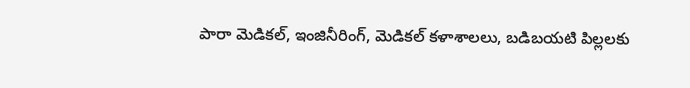పారా మెడికల్‌, ఇంజినీరింగ్‌, మెడికల్‌ కళాశాలలు, బడిబయటి పిల్లలకు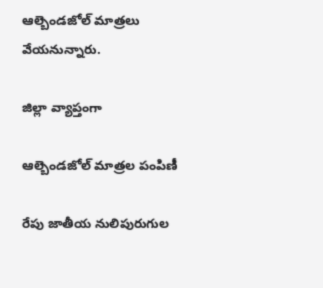ఆల్బెండజోల్‌ మాత్రలు వేయనున్నారు.

జిల్లా వ్యాప్తంగా

ఆల్బెండజోల్‌ మాత్రల పంపిణీ

రేపు జాతీయ నులిపురుగుల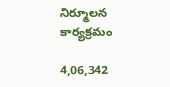నిర్మూలన కార్యక్రమం

4,06,342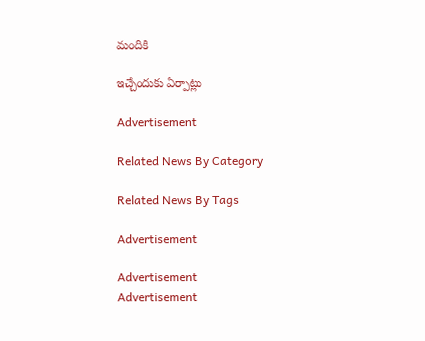మందికి

ఇచ్చేందుకు ఏర్పాట్లు

Advertisement

Related News By Category

Related News By Tags

Advertisement

Advertisement
Advertisement